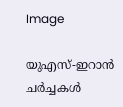Image

യുഎസ്-ഇറാൻ ചർച്ചകൾ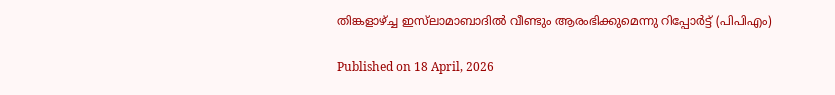തിങ്കളാഴ്ച്ച ഇസ്‌ലാമാബാദിൽ വീണ്ടും ആരംഭിക്കുമെന്നു റിപ്പോർട്ട് (പിപിഎം)

Published on 18 April, 2026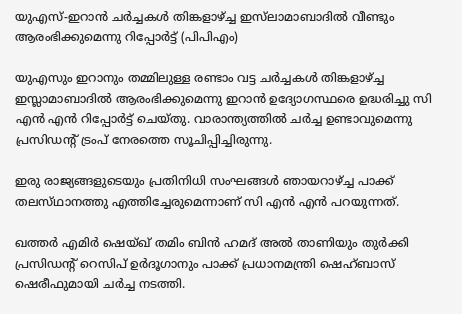യുഎസ്-ഇറാൻ ചർച്ചകൾ തിങ്കളാഴ്ച്ച ഇസ്‌ലാമാബാദിൽ വീണ്ടും ആരംഭിക്കുമെന്നു റിപ്പോർട്ട് (പിപിഎം)

യുഎസും ഇറാനും തമ്മിലുള്ള രണ്ടാം വട്ട ചർച്ചകൾ തിങ്കളാഴ്ച്ച ഇസ്ലാമാബാദിൽ ആരംഭിക്കുമെന്നു ഇറാൻ ഉദ്യോഗസ്ഥരെ ഉദ്ധരിച്ചു സി എൻ എൻ റിപ്പോർട്ട് ചെയ്തു. വാരാന്ത്യത്തിൽ ചർച്ച ഉണ്ടാവുമെന്നു പ്രസിഡന്റ് ട്രംപ് നേരത്തെ സൂചിപ്പിച്ചിരുന്നു.

ഇരു രാജ്യങ്ങളുടെയും പ്രതിനിധി സംഘങ്ങൾ ഞായറാഴ്ച്ച പാക്ക് തലസ്‌ഥാനത്തു എത്തിച്ചേരുമെന്നാണ് സി എൻ എൻ പറയുന്നത്.

ഖത്തർ എമിർ ഷെയ്ഖ് തമിം ബിൻ ഹമദ് അൽ താണിയും തുർക്കി പ്രസിഡന്റ് റെസിപ് ഉർദൂഗാനും പാക്ക് പ്രധാനമന്ത്രി ഷെഹ്ബാസ് ഷെരീഫുമായി ചർച്ച നടത്തി.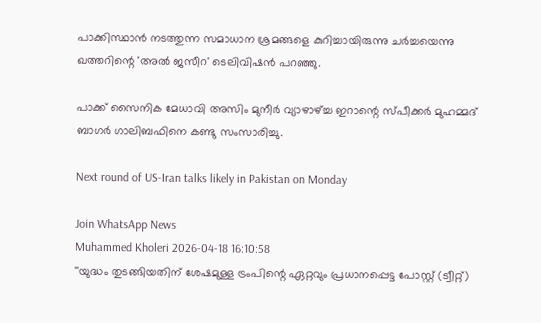പാക്കിസ്ഥാൻ നടത്തുന്ന സമാധാന ശ്രമങ്ങളെ കുറിച്ചായിരുന്നു ചർച്ചയെന്നു ഖത്തറിന്റെ 'അൽ ജസീറ' ടെലിവിഷൻ പറഞ്ഞു.

പാക്ക് സൈനിക മേധാവി അസിം മുനീർ വ്യാഴാഴ്ച്ച ഇറാന്റെ സ്പീക്കർ മുഹമ്മദ് ബാഗർ ഗാലിബഫിനെ കണ്ടു സംസാരിച്ചു.

Next round of US-Iran talks likely in Pakistan on Monday

Join WhatsApp News
Muhammed Kholeri 2026-04-18 16:10:58
''യുദ്ധം തുടങ്ങിയതിന് ശേഷമുള്ള ട്രംപിന്റെ ഏറ്റവും പ്രധാനപ്പെട്ട പോസ്റ്റ് (ട്വീറ്റ്)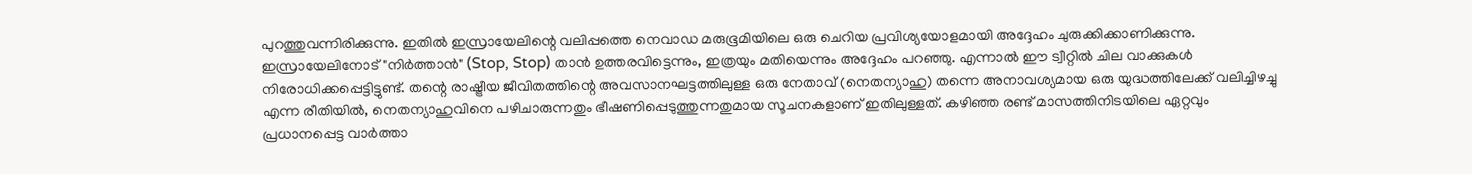പുറത്തുവന്നിരിക്കുന്നു. ഇതിൽ ഇസ്രായേലിന്റെ വലിപ്പത്തെ നെവാഡ മരുഭൂമിയിലെ ഒരു ചെറിയ പ്രവിശ്യയോളമായി അദ്ദേഹം ചുരുക്കിക്കാണിക്കുന്നു. ഇസ്രായേലിനോട് "നിർത്താൻ" (Stop, Stop) താൻ ഉത്തരവിട്ടെന്നും, ഇത്രയും മതിയെന്നും അദ്ദേഹം പറഞ്ഞു. എന്നാൽ ഈ ട്വീറ്റിൽ ചില വാക്കുകൾ നിരോധിക്കപ്പെട്ടിട്ടുണ്ട്. തന്റെ രാഷ്ട്രീയ ജീവിതത്തിന്റെ അവസാനഘട്ടത്തിലുള്ള ഒരു നേതാവ് (നെതന്യാഹു) തന്നെ അനാവശ്യമായ ഒരു യുദ്ധത്തിലേക്ക് വലിച്ചിഴച്ചു എന്ന രീതിയിൽ, നെതന്യാഹുവിനെ പഴിചാരുന്നതും ഭീഷണിപ്പെടുത്തുന്നതുമായ സൂചനകളാണ് ഇതിലുള്ളത്. കഴിഞ്ഞ രണ്ട് മാസത്തിനിടയിലെ ഏറ്റവും പ്രധാനപ്പെട്ട വാർത്താ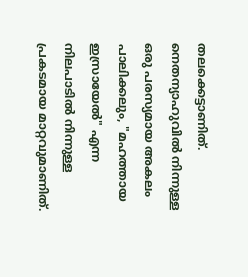തലക്കെട്ടാണിത്. നെതന്യാഹുവിൽ നിന്നുള്ള ഒരു പരസ്യമായ അകലം പാലിക്കലും, "മഹത്തായ ഇസ്രായേൽ" എന്ന നിലപാടിൽ നിന്നുള്ള പ്രകടമായ മാറ്റവുമാണിത്.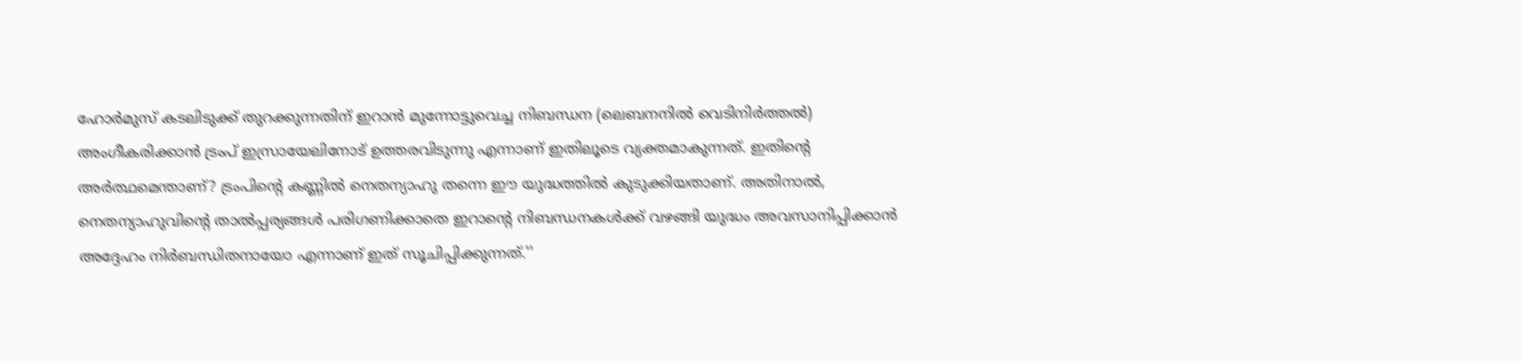ഹോർമുസ് കടലിടുക്ക് തുറക്കുന്നതിന് ഇറാൻ മുന്നോട്ടുവെച്ച നിബന്ധന (ലെബനനിൽ വെടിനിർത്തൽ) അംഗീകരിക്കാൻ ട്രംപ് ഇസ്രായേലിനോട് ഉത്തരവിടുന്നു എന്നാണ് ഇതിലൂടെ വ്യക്തമാകുന്നത്. ഇതിന്റെ അർത്ഥമെന്താണ്? ട്രംപിന്റെ കണ്ണിൽ നെതന്യാഹു തന്നെ ഈ യുദ്ധത്തിൽ കുടുക്കിയതാണ്. അതിനാൽ, നെതന്യാഹുവിന്റെ താൽപ്പര്യങ്ങൾ പരിഗണിക്കാതെ ഇറാന്റെ നിബന്ധനകൾക്ക് വഴങ്ങി യുദ്ധം അവസാനിപ്പിക്കാൻ അദ്ദേഹം നിർബന്ധിതനായോ എന്നാണ് ഇത് സൂചിപ്പിക്കുന്നത്.''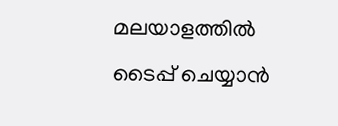മലയാളത്തില്‍ ടൈപ്പ് ചെയ്യാന്‍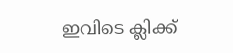ഇവിടെ ക്ലിക്ക്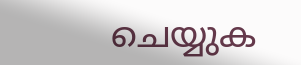ചെയ്യുക